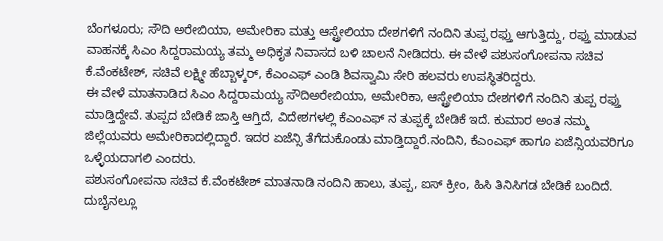ಬೆಂಗಳೂರು; ಸೌದಿ ಅರೇಬಿಯಾ, ಅಮೇರಿಕಾ ಮತ್ತು ಆಸ್ಟ್ರೇಲಿಯಾ ದೇಶಗಳಿಗೆ ನಂದಿನಿ ತುಪ್ಪ ರಫ್ತು ಆಗುತ್ತಿದ್ದು, ರಫ್ತು ಮಾಡುವ ವಾಹನಕ್ಕೆ ಸಿಎಂ ಸಿದ್ದರಾಮಯ್ಯ ತಮ್ಮ ಅಧಿಕೃತ ನಿವಾಸದ ಬಳಿ ಚಾಲನೆ ನೀಡಿದರು. ಈ ವೇಳೆ ಪಶುಸಂಗೋಪನಾ ಸಚಿವ ಕೆ.ವೆಂಕಟೇಶ್, ಸಚಿವೆ ಲಕ್ಷ್ಮೀ ಹೆಬ್ಬಾಳ್ಕರ್, ಕೆಎಂಎಫ್ ಎಂಡಿ ಶಿವಸ್ವಾಮಿ ಸೇರಿ ಹಲವರು ಉಪಸ್ಥಿತರಿದ್ದರು.
ಈ ವೇಳೆ ಮಾತನಾಡಿದ ಸಿಎಂ ಸಿದ್ದರಾಮಯ್ಯ ಸೌದಿಅರೇಬಿಯಾ, ಅಮೇರಿಕಾ, ಆಸ್ಟ್ರೇಲಿಯಾ ದೇಶಗಳಿಗೆ ನಂದಿನಿ ತುಪ್ಪ ರಫ್ತು ಮಾಡ್ತಿದ್ದೇವೆ. ತುಪ್ಪದ ಬೇಡಿಕೆ ಜಾಸ್ತಿ ಆಗ್ತಿದೆ, ವಿದೇಶಗಳಲ್ಲಿ ಕೆಎಂಎಫ್ ನ ತುಪ್ಪಕ್ಕೆ ಬೇಡಿಕೆ ಇದೆ. ಕುಮಾರ ಅಂತ ನಮ್ಮ ಜಿಲ್ಲೆಯವರು ಅಮೇರಿಕಾದಲ್ಲಿದ್ದಾರೆ. ಇದರ ಏಜೆನ್ಸಿ ತೆಗೆದುಕೊಂಡು ಮಾಡ್ತಿದ್ದಾರೆ.ನಂದಿನಿ, ಕೆಎಂಎಫ್ ಹಾಗೂ ಏಜೆನ್ಸಿಯವರಿಗೂ ಒಳ್ಳೆಯದಾಗಲಿ ಎಂದರು.
ಪಶುಸಂಗೋಪನಾ ಸಚಿವ ಕೆ.ವೆಂಕಟೇಶ್ ಮಾತನಾಡಿ ನಂದಿನಿ ಹಾಲು, ತುಪ್ಪ, ಐಸ್ ಕ್ರೀಂ, ಹಿಸಿ ತಿನಿಸಿಗಡ ಬೇಡಿಕೆ ಬಂದಿದೆ. ದುಬೈನಲ್ಲೂ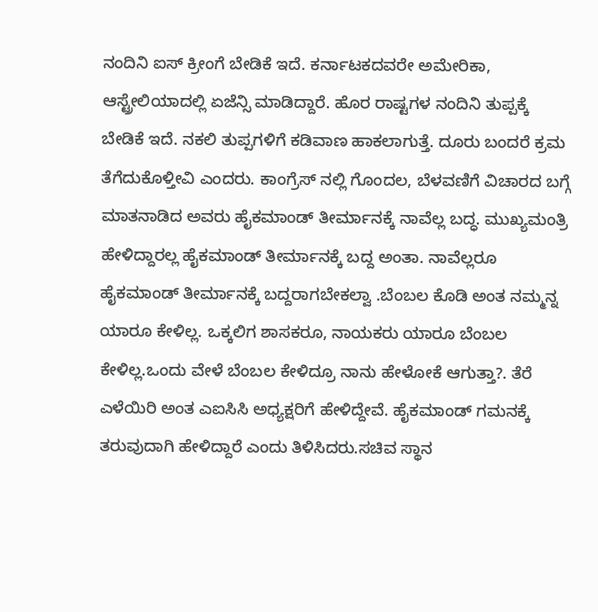ನಂದಿನಿ ಐಸ್ ಕ್ರೀಂಗೆ ಬೇಡಿಕೆ ಇದೆ. ಕರ್ನಾಟಕದವರೇ ಅಮೇರಿಕಾ, ಆಸ್ಟ್ರೇಲಿಯಾದಲ್ಲಿ ಏಜೆನ್ಸಿ ಮಾಡಿದ್ದಾರೆ. ಹೊರ ರಾಷ್ಟಗಳ ನಂದಿನಿ ತುಪ್ಪಕ್ಕೆ ಬೇಡಿಕೆ ಇದೆ. ನಕಲಿ ತುಪ್ಪಗಳಿಗೆ ಕಡಿವಾಣ ಹಾಕಲಾಗುತ್ತೆ. ದೂರು ಬಂದರೆ ಕ್ರಮ ತೆಗೆದುಕೊಳ್ತೀವಿ ಎಂದರು. ಕಾಂಗ್ರೆಸ್ ನಲ್ಲಿ ಗೊಂದಲ, ಬೆಳವಣಿಗೆ ವಿಚಾರದ ಬಗ್ಗೆ ಮಾತನಾಡಿದ ಅವರು ಹೈಕಮಾಂಡ್ ತೀರ್ಮಾನಕ್ಕೆ ನಾವೆಲ್ಲ ಬದ್ಧ. ಮುಖ್ಯಮಂತ್ರಿ ಹೇಳಿದ್ದಾರಲ್ಲ ಹೈಕಮಾಂಡ್ ತೀರ್ಮಾನಕ್ಕೆ ಬದ್ದ ಅಂತಾ. ನಾವೆಲ್ಲರೂ ಹೈಕಮಾಂಡ್ ತೀರ್ಮಾನಕ್ಕೆ ಬದ್ದರಾಗಬೇಕಲ್ವಾ .ಬೆಂಬಲ ಕೊಡಿ ಅಂತ ನಮ್ಮನ್ನ ಯಾರೂ ಕೇಳಿಲ್ಲ. ಒಕ್ಕಲಿಗ ಶಾಸಕರೂ, ನಾಯಕರು ಯಾರೂ ಬೆಂಬಲ ಕೇಳಿಲ್ಲ.ಒಂದು ವೇಳೆ ಬೆಂಬಲ ಕೇಳಿದ್ರೂ ನಾನು ಹೇಳೋಕೆ ಆಗುತ್ತಾ?. ತೆರೆ ಎಳೆಯಿರಿ ಅಂತ ಎಐಸಿಸಿ ಅಧ್ಯಕ್ಷರಿಗೆ ಹೇಳಿದ್ದೇವೆ. ಹೈಕಮಾಂಡ್ ಗಮನಕ್ಕೆ ತರುವುದಾಗಿ ಹೇಳಿದ್ದಾರೆ ಎಂದು ತಿಳಿಸಿದರು.ಸಚಿವ ಸ್ಥಾನ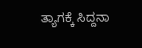ತ್ಯಾಗಕ್ಕೆ ಸಿದ್ದನಾ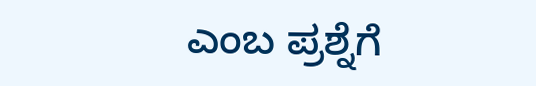ಎಂಬ ಪ್ರಶ್ನೆಗೆ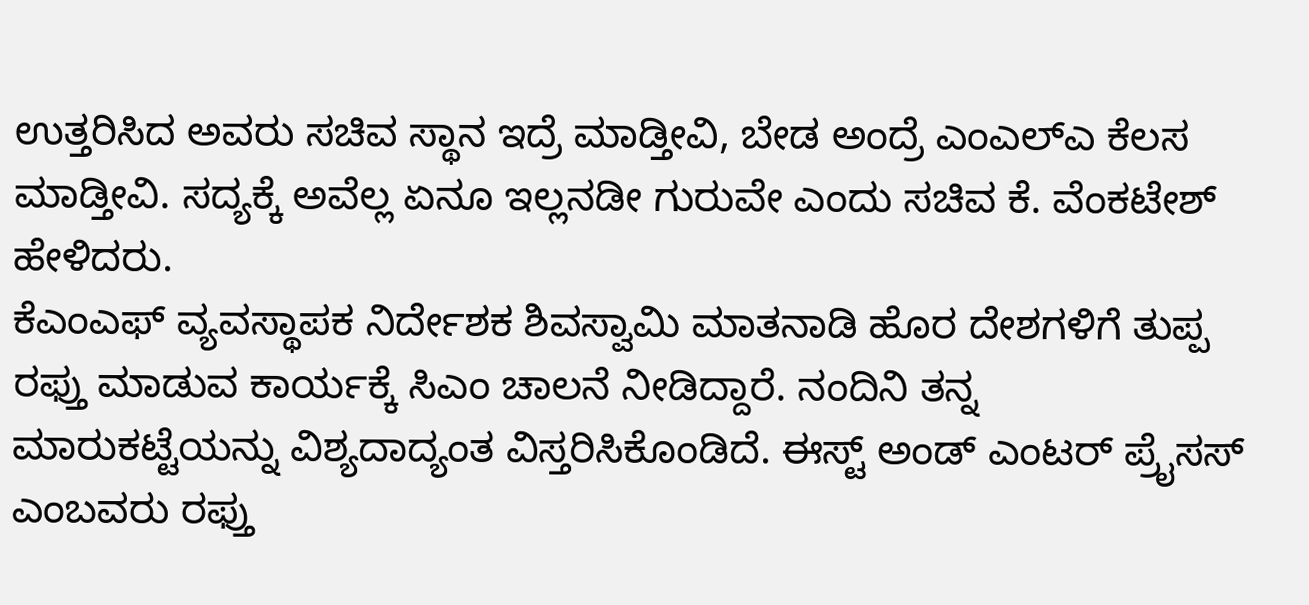ಉತ್ತರಿಸಿದ ಅವರು ಸಚಿವ ಸ್ಥಾನ ಇದ್ರೆ ಮಾಡ್ತೀವಿ, ಬೇಡ ಅಂದ್ರೆ ಎಂಎಲ್ಎ ಕೆಲಸ ಮಾಡ್ತೀವಿ. ಸದ್ಯಕ್ಕೆ ಅವೆಲ್ಲ ಏನೂ ಇಲ್ಲನಡೀ ಗುರುವೇ ಎಂದು ಸಚಿವ ಕೆ. ವೆಂಕಟೇಶ್ ಹೇಳಿದರು.
ಕೆಎಂಎಫ್ ವ್ಯವಸ್ಥಾಪಕ ನಿರ್ದೇಶಕ ಶಿವಸ್ವಾಮಿ ಮಾತನಾಡಿ ಹೊರ ದೇಶಗಳಿಗೆ ತುಪ್ಪ ರಫ್ತು ಮಾಡುವ ಕಾರ್ಯಕ್ಕೆ ಸಿಎಂ ಚಾಲನೆ ನೀಡಿದ್ದಾರೆ. ನಂದಿನಿ ತನ್ನ ಮಾರುಕಟ್ಟೆಯನ್ನು ವಿಶ್ಯದಾದ್ಯಂತ ವಿಸ್ತರಿಸಿಕೊಂಡಿದೆ. ಈಸ್ಟ್ ಅಂಡ್ ಎಂಟರ್ ಪ್ರೈಸಸ್ ಎಂಬವರು ರಫ್ತು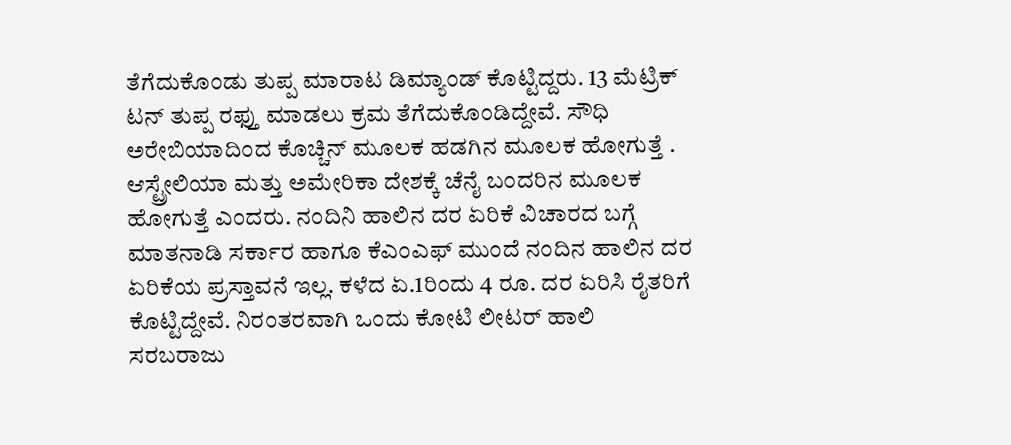ತೆಗೆದುಕೊಂಡು ತುಪ್ಪ ಮಾರಾಟ ಡಿಮ್ಯಾಂಡ್ ಕೊಟ್ಟಿದ್ದರು. 13 ಮೆಟ್ರಿಕ್ ಟನ್ ತುಪ್ಪ ರಫ್ತು ಮಾಡಲು ಕ್ರಮ ತೆಗೆದುಕೊಂಡಿದ್ದೇವೆ. ಸೌಧಿ ಅರೇಬಿಯಾದಿಂದ ಕೊಚ್ಚಿನ್ ಮೂಲಕ ಹಡಗಿನ ಮೂಲಕ ಹೋಗುತ್ತೆ . ಆಸ್ಟ್ರೇಲಿಯಾ ಮತ್ತು ಅಮೇರಿಕಾ ದೇಶಕ್ಕೆ ಚೆನೈ ಬಂದರಿನ ಮೂಲಕ ಹೋಗುತ್ತೆ ಎಂದರು. ನಂದಿನಿ ಹಾಲಿನ ದರ ಏರಿಕೆ ವಿಚಾರದ ಬಗ್ಗೆ ಮಾತನಾಡಿ ಸರ್ಕಾರ ಹಾಗೂ ಕೆಎಂಎಫ್ ಮುಂದೆ ನಂದಿನ ಹಾಲಿನ ದರ ಏರಿಕೆಯ ಪ್ರಸ್ತಾವನೆ ಇಲ್ಲ. ಕಳೆದ ಏ.1ರಿಂದು 4 ರೂ. ದರ ಏರಿಸಿ ರೈತರಿಗೆ ಕೊಟ್ಟಿದ್ದೇವೆ. ನಿರಂತರವಾಗಿ ಒಂದು ಕೋಟಿ ಲೀಟರ್ ಹಾಲಿ ಸರಬರಾಜು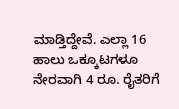ಮಾಡ್ತಿದ್ದೇವೆ. ಎಲ್ಲಾ 16 ಹಾಲು ಒಕ್ಕೂಟಗಳೂ ನೇರವಾಗಿ 4 ರೂ. ರೈತರಿಗೆ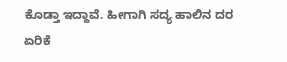ಕೊಡ್ತಾ ಇದ್ದಾವೆ. ಹೀಗಾಗಿ ಸದ್ಯ ಹಾಲಿನ ದರ ಏರಿಕೆ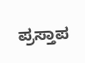ಪ್ರಸ್ತಾಪ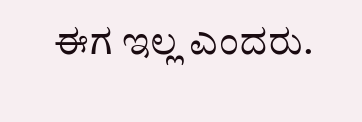ಈಗ ಇಲ್ಲ ಎಂದರು.